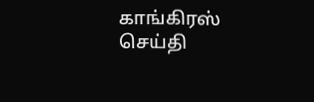காங்கிரஸ் செய்தி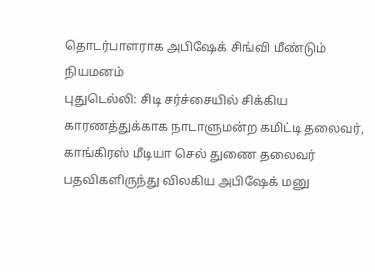தொடர்பாளராக அபிஷேக் சிங்வி மீண்டும் நியமனம்
புதுடெல்லி: சிடி சர்ச்சையில் சிக்கிய காரணத்துக்காக நாடாளுமன்ற கமிட்டி தலைவர், காங்கிரஸ் மீடியா செல் துணை தலைவர் பதவிகளிருந்து விலகிய அபிஷேக் மனு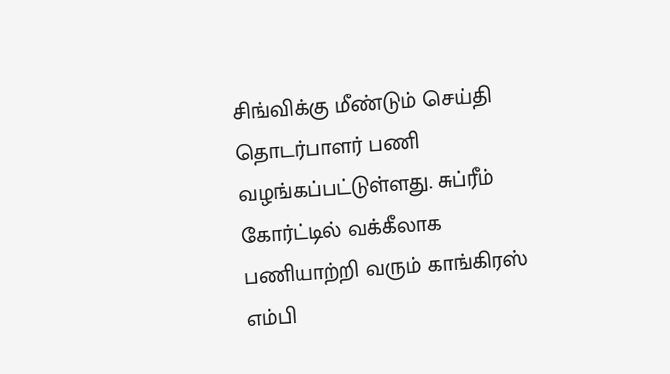சிங்விக்கு மீண்டும் செய்தி தொடர்பாளர் பணி வழங்கப்பட்டுள்ளது. சுப்ரீம் கோர்ட்டில் வக்கீலாக பணியாற்றி வரும் காங்கிரஸ் எம்பி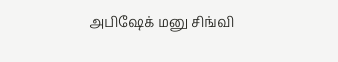அபிஷேக் மனு சிங்வி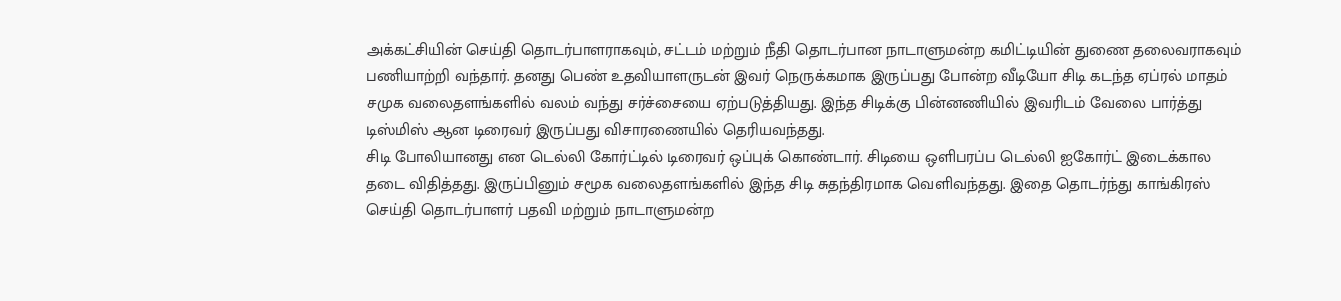அக்கட்சியின் செய்தி தொடர்பாளராகவும், சட்டம் மற்றும் நீதி தொடர்பான நாடாளுமன்ற கமிட்டியின் துணை தலைவராகவும் பணியாற்றி வந்தார். தனது பெண் உதவியாளருடன் இவர் நெருக்கமாக இருப்பது போன்ற வீடியோ சிடி கடந்த ஏப்ரல் மாதம் சமுக வலைதளங்களில் வலம் வந்து சர்ச்சையை ஏற்படுத்தியது. இந்த சிடிக்கு பின்னணியில் இவரிடம் வேலை பார்த்து டிஸ்மிஸ் ஆன டிரைவர் இருப்பது விசாரணையில் தெரியவந்தது.
சிடி போலியானது என டெல்லி கோர்ட்டில் டிரைவர் ஒப்புக் கொண்டார். சிடியை ஒளிபரப்ப டெல்லி ஐகோர்ட் இடைக்கால தடை விதித்தது. இருப்பினும் சமூக வலைதளங்களில் இந்த சிடி சுதந்திரமாக வெளிவந்தது. இதை தொடர்ந்து காங்கிரஸ் செய்தி தொடர்பாளர் பதவி மற்றும் நாடாளுமன்ற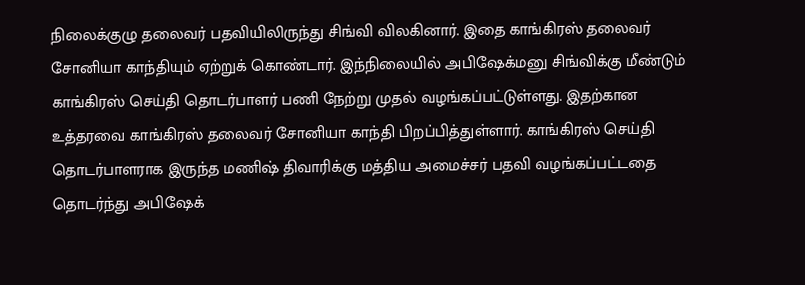நிலைக்குழு தலைவர் பதவியிலிருந்து சிங்வி விலகினார். இதை காங்கிரஸ் தலைவர் சோனியா காந்தியும் ஏற்றுக் கொண்டார். இந்நிலையில் அபிஷேக்மனு சிங்விக்கு மீண்டும் காங்கிரஸ் செய்தி தொடர்பாளர் பணி நேற்று முதல் வழங்கப்பட்டுள்ளது. இதற்கான உத்தரவை காங்கிரஸ் தலைவர் சோனியா காந்தி பிறப்பித்துள்ளார். காங்கிரஸ் செய்தி தொடர்பாளராக இருந்த மணிஷ் திவாரிக்கு மத்திய அமைச்சர் பதவி வழங்கப்பட்டதை தொடர்ந்து அபிஷேக்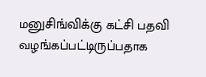மனுசிங்விக்கு கட்சி பதவி வழங்கப்பட்டிருப்பதாக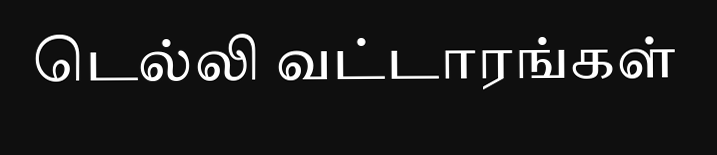டெல்லி வட்டாரங்கள்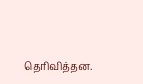தெரிவித்தன.